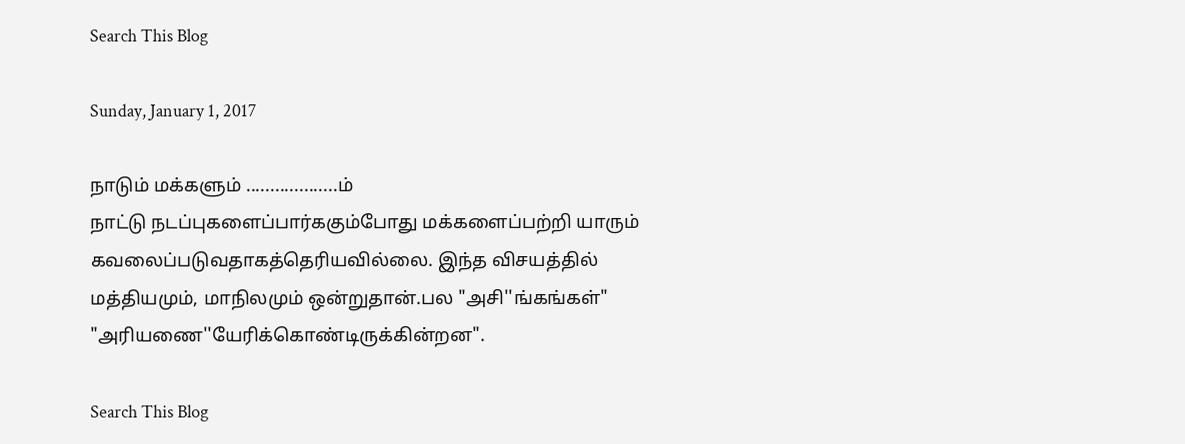Search This Blog

Sunday, January 1, 2017

நாடும் மக்களும் ...................ம்
நாட்டு நடப்புகளைப்பார்ககும்போது மக்களைப்பற்றி யாரும் கவலைப்படுவதாகத்தெரியவில்லை. இந்த விசயத்தில் மத்தியமும், மாநிலமும் ஒன்றுதான்.பல "அசி''ங்கங்கள்" "அரியணை''யேரிக்கொண்டிருக்கின்றன".

Search This Blog